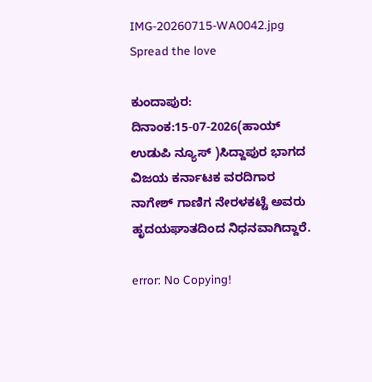IMG-20260715-WA0042.jpg
Spread the love

ಕುಂದಾಪುರ: ದಿನಾಂಕ:15-07-2026(ಹಾಯ್ ಉಡುಪಿ ನ್ಯೂಸ್ )ಸಿದ್ದಾಪುರ ಭಾಗದ ವಿಜಯ ಕರ್ನಾಟಕ ವರದಿಗಾರ ನಾಗೇಶ್ ಗಾಣಿಗ ನೇರಳಕಟ್ಟೆ ಅವರು ಹೃದಯಘಾತದಿಂದ ನಿಧನವಾಗಿದ್ದಾರೆ.

error: No Copying!